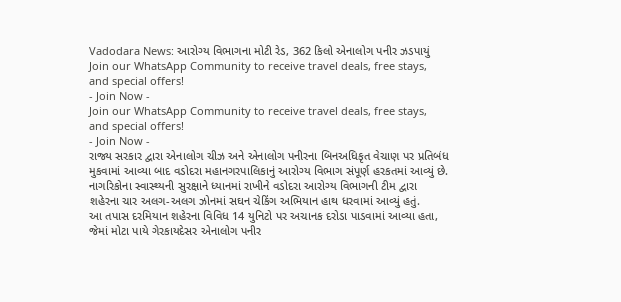Vadodara News: આરોગ્ય વિભાગના મોટી રેડ, 362 કિલો એનાલોગ પનીર ઝડપાયું
Join our WhatsApp Community to receive travel deals, free stays, and special offers!
- Join Now -
Join our WhatsApp Community to receive travel deals, free stays, and special offers!
- Join Now -
રાજ્ય સરકાર દ્વારા એનાલોગ ચીઝ અને એનાલોગ પનીરના બિનઅધિકૃત વેચાણ પર પ્રતિબંધ મુકવામાં આવ્યા બાદ વડોદરા મહાનગરપાલિકાનું આરોગ્ય વિભાગ સંપૂર્ણ હરકતમાં આવ્યું છે. નાગરિકોના સ્વાસ્થ્યની સુરક્ષાને ધ્યાનમાં રાખીને વડોદરા આરોગ્ય વિભાગની ટીમ દ્વારા શહેરના ચાર અલગ-અલગ ઝોનમાં સઘન ચેકિંગ અભિયાન હાથ ધરવામાં આવ્યું હતું.
આ તપાસ દરમિયાન શહેરના વિવિધ 14 યુનિટો પર અચાનક દરોડા પાડવામાં આવ્યા હતા, જેમાં મોટા પાયે ગેરકાયદેસર એનાલોગ પનીર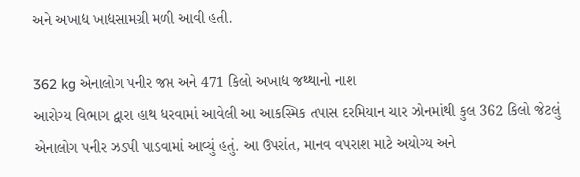અને અખાદ્ય ખાદ્યસામગ્રી મળી આવી હતી.

362 kg એનાલોગ પનીર જપ્ત અને 471 કિલો અખાદ્ય જથ્થાનો નાશ
આરોગ્ય વિભાગ દ્વારા હાથ ધરવામાં આવેલી આ આકસ્મિક તપાસ દરમિયાન ચાર ઝોનમાંથી કુલ 362 કિલો જેટલું એનાલોગ પનીર ઝડપી પાડવામાં આવ્યું હતું. આ ઉપરાંત, માનવ વપરાશ માટે અયોગ્ય અને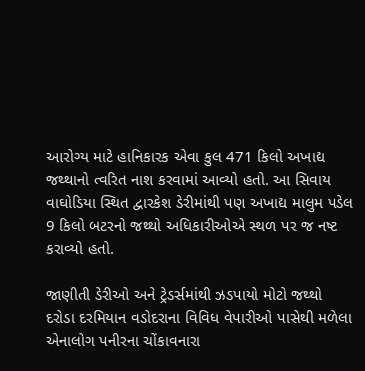આરોગ્ય માટે હાનિકારક એવા કુલ 471 કિલો અખાદ્ય જથ્થાનો ત્વરિત નાશ કરવામાં આવ્યો હતો. આ સિવાય વાઘોડિયા સ્થિત દ્વારકેશ ડેરીમાંથી પણ અખાદ્ય માલુમ પડેલ 9 કિલો બટરનો જથ્થો અધિકારીઓએ સ્થળ પર જ નષ્ટ કરાવ્યો હતો.

જાણીતી ડેરીઓ અને ટ્રેડર્સમાંથી ઝડપાયો મોટો જથ્થો
દરોડા દરમિયાન વડોદરાના વિવિધ વેપારીઓ પાસેથી મળેલા એનાલોગ પનીરના ચોંકાવનારા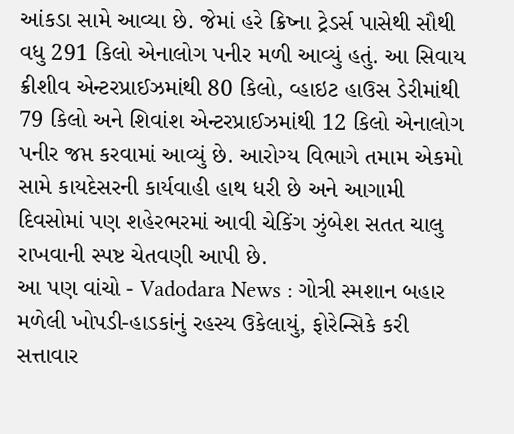આંકડા સામે આવ્યા છે. જેમાં હરે ક્રિષ્ના ટ્રેડર્સ પાસેથી સૌથી વધુ 291 કિલો એનાલોગ પનીર મળી આવ્યું હતું. આ સિવાય ક્રીશીવ એન્ટરપ્રાઈઝમાંથી 80 કિલો, વ્હાઇટ હાઉસ ડેરીમાંથી 79 કિલો અને શિવાંશ એન્ટરપ્રાઈઝમાંથી 12 કિલો એનાલોગ પનીર જપ્ત કરવામાં આવ્યું છે. આરોગ્ય વિભાગે તમામ એકમો સામે કાયદેસરની કાર્યવાહી હાથ ધરી છે અને આગામી દિવસોમાં પણ શહેરભરમાં આવી ચેકિંગ ઝુંબેશ સતત ચાલુ રાખવાની સ્પષ્ટ ચેતવણી આપી છે.
આ પણ વાંચો - Vadodara News : ગોત્રી સ્મશાન બહાર મળેલી ખોપડી-હાડકાંનું રહસ્ય ઉકેલાયું, ફોરેન્સિકે કરી સત્તાવાર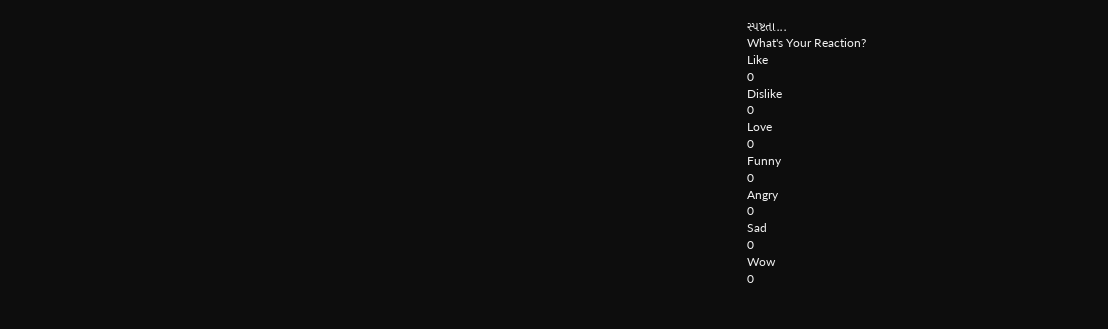સ્પષ્ટતા...
What's Your Reaction?
Like
0
Dislike
0
Love
0
Funny
0
Angry
0
Sad
0
Wow
0